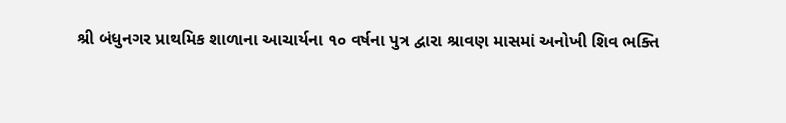શ્રી બંધુનગર પ્રાથમિક શાળાના આચાર્યના ૧૦ વર્ષના પુત્ર દ્વારા શ્રાવણ માસમાં અનોખી શિવ ભક્તિ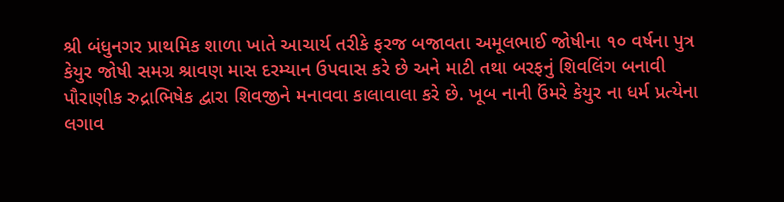શ્રી બંધુનગર પ્રાથમિક શાળા ખાતે આચાર્ય તરીકે ફરજ બજાવતા અમૂલભાઈ જોષીના ૧૦ વર્ષના પુત્ર કેયુર જોષી સમગ્ર શ્રાવણ માસ દરમ્યાન ઉપવાસ કરે છે અને માટી તથા બરફનું શિવલિંગ બનાવી પૌરાણીક રુદ્રાભિષેક દ્વારા શિવજીને મનાવવા કાલાવાલા કરે છે. ખૂબ નાની ઉંમરે કેયુર ના ધર્મ પ્રત્યેના લગાવ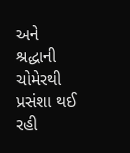અને શ્રદ્ધાની ચોમેરથી પ્રસંશા થઈ રહી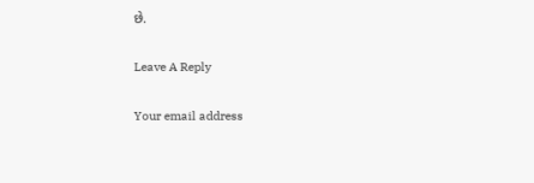છે.

Leave A Reply

Your email address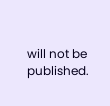will not be published.